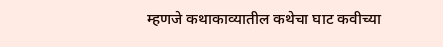म्हणजे कथाकाव्यातील कथेचा घाट कवीच्या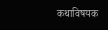कथाविषयक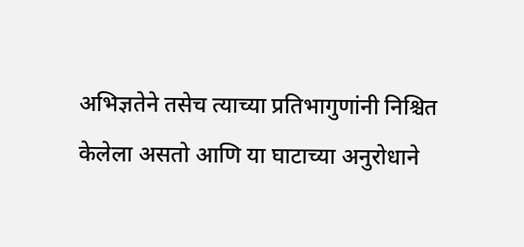अभिज्ञतेने तसेच त्याच्या प्रतिभागुणांनी निश्चित केलेला असतो आणि या घाटाच्या अनुरोधाने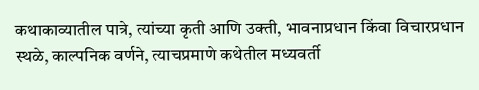कथाकाव्यातील पात्रे, त्यांच्या कृती आणि उक्ती, भावनाप्रधान किंवा विचारप्रधान स्थळे, काल्पनिक वर्णने, त्याचप्रमाणे कथेतील मध्यवर्ती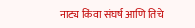नाट्य किंवा संघर्ष आणि तिचे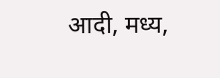आदी, मध्य,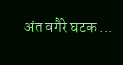अंत वगैरे घटक ...